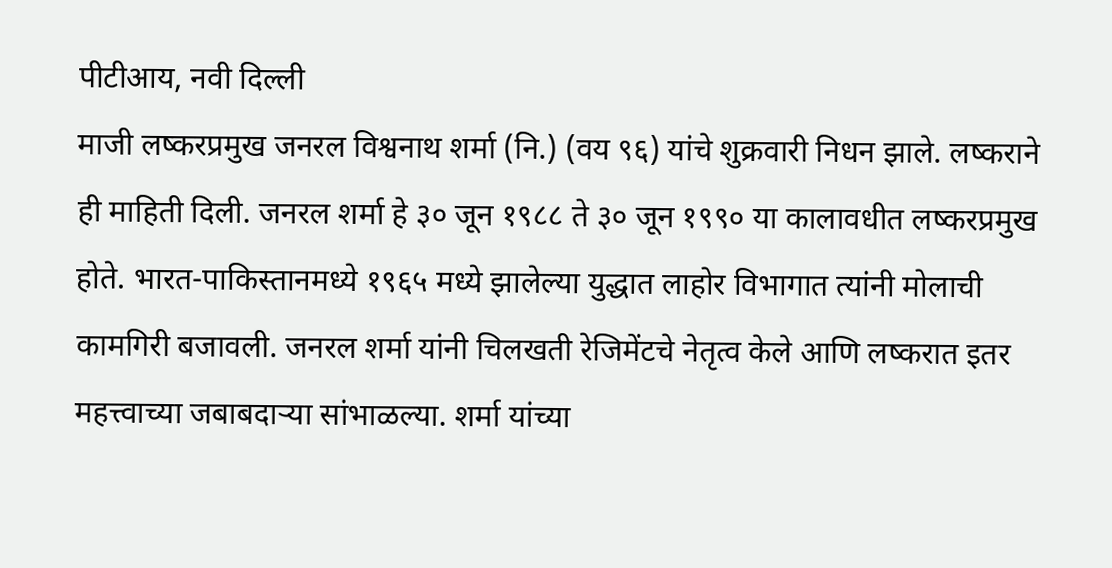पीटीआय, नवी दिल्ली
माजी लष्करप्रमुख जनरल विश्वनाथ शर्मा (नि.) (वय ९६) यांचे शुक्रवारी निधन झाले. लष्कराने ही माहिती दिली. जनरल शर्मा हे ३० जून १९८८ ते ३० जून १९९० या कालावधीत लष्करप्रमुख होते. भारत-पाकिस्तानमध्ये १९६५ मध्ये झालेल्या युद्धात लाहोर विभागात त्यांनी मोलाची कामगिरी बजावली. जनरल शर्मा यांनी चिलखती रेजिमेंटचे नेतृत्व केले आणि लष्करात इतर महत्त्वाच्या जबाबदाऱ्या सांभाळल्या. शर्मा यांच्या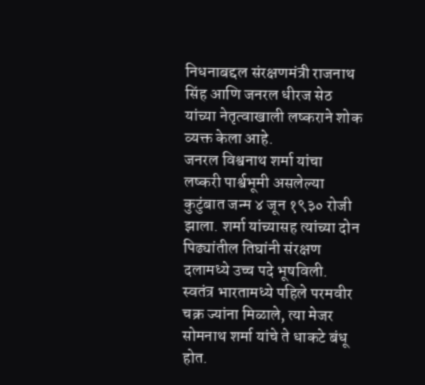निधनाबद्दल संरक्षणमंत्री राजनाथ सिंह आणि जनरल धीरज सेठ यांच्या नेतृत्वाखाली लष्कराने शोक व्यक्त केला आहे.
जनरल विश्वनाथ शर्मा यांचा लष्करी पार्श्वभूमी असलेल्या कुटुंबात जन्म ४ जून १९३० रोजी झाला. शर्मा यांच्यासह त्यांच्या दोन पिढ्यांतील तिघांनी संरक्षण दलामध्ये उच्च पदे भूषविली. स्वतंत्र भारतामध्ये पहिले परमवीर चक्र ज्यांना मिळाले, त्या मेजर सोमनाथ शर्मा यांचे ते धाकटे बंधू होत.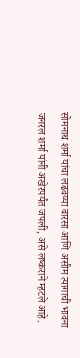सोमनाथ शर्मा यांचा लढवय्या वारसा आणि असीम त्यागाची भावना जनरल शर्मा यांनी अखेरपर्यंत जपली, असे लष्कराने म्हटले आहे.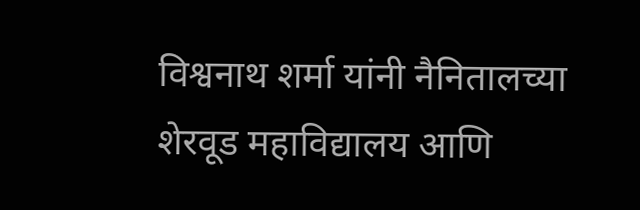विश्वनाथ शर्मा यांनी नैनितालच्या शेरवूड महाविद्यालय आणि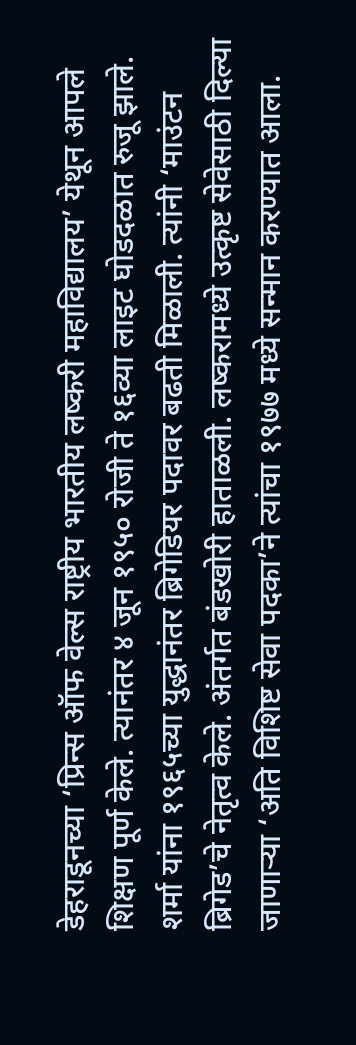डेहराडूनच्या ‘प्रिन्स ऑफ वेल्स राष्ट्रीय भारतीय लष्करी महाविद्यालय’ येथून आपले शिक्षण पूर्ण केले. त्यानंतर ४ जून १९५० रोजी ते १६व्या लाइट घोडदळात रुजू झाले.
शर्मा यांना १९६५च्या युद्धानंतर ब्रिगेडियर पदावर बढती मिळाली. त्यांनी ‘माउंटन ब्रिगेड’चे नेतृत्व केले. अंतर्गत बंडखोरी हाताळली. लष्करामध्ये उत्कृष्ट सेवेसाठी दिल्या जाणाऱ्या ‘अति विशिष्ट सेवा पदका’ने त्यांचा १९७७ मध्ये सन्मान करण्यात आला.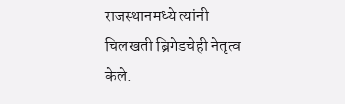राजस्थानमध्ये त्यांनी चिलखती ब्रिगेडचेही नेतृत्व केले.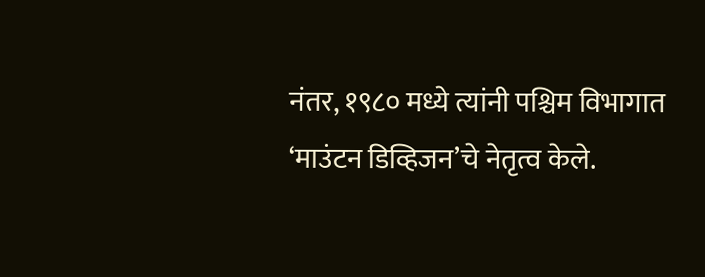नंतर, १९८० मध्ये त्यांनी पश्चिम विभागात ‘माउंटन डिव्हिजन’चे नेतृत्व केले.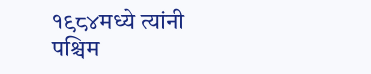१९८४मध्ये त्यांनी पश्चिम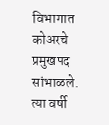विभागात कोअरचे प्रमुखपद सांभाळले. त्या वर्षी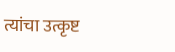त्यांचा उत्कृष्ट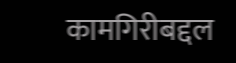कामगिरीबद्दल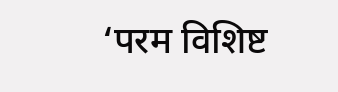‘परम विशिष्ट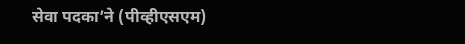सेवा पदका’ने (पीव्हीएसएम)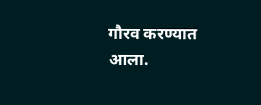गौरव करण्यात आला.